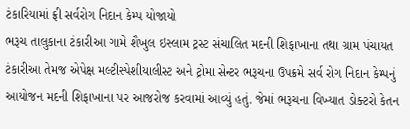ટંકારિયામાં ફ્રી સર્વરોગ નિદાન કેમ્પ યોજાયો
ભરૂચ તાલુકાના ટંકારીઆ ગામે શૈખુલ ઇસ્લામ ટ્રસ્ટ સંચાલિત મદની શિફાખાના તથા ગ્રામ પંચાયત ટંકારીઆ તેમજ એપેક્ષ મલ્ટીસ્પેશીયાલીસ્ટ અને ટ્રોમા સેન્ટર ભરૂચના ઉપક્રમે સર્વ રોગ નિદાન કેમ્પનું આયોજન મદની શિફાખાના પર આજરોજ કરવામાં આવ્યું હતું. જેમાં ભરૂચના વિખ્યાત ડોક્ટરો કેતન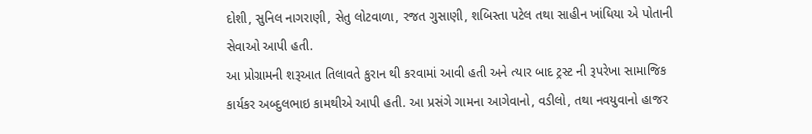દોશી, સુનિલ નાગરાણી, સેતુ લોટવાળા, રજત ગુસાણી, શબિસ્તા પટેલ તથા સાહીન ખાંધિયા એ પોતાની સેવાઓ આપી હતી.
આ પ્રોગ્રામની શરૂઆત તિલાવતે કુરાન થી કરવામાં આવી હતી અને ત્યાર બાદ ટ્રસ્ટ ની રૂપરેખા સામાજિક કાર્યકર અબ્દુલભાઇ કામથીએ આપી હતી. આ પ્રસંગે ગામના આગેવાનો, વડીલો, તથા નવયુવાનો હાજર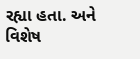રહ્યા હતા. અને વિશેષ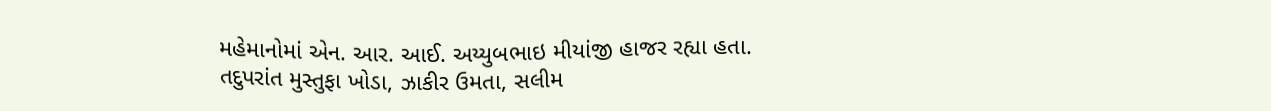મહેમાનોમાં એન. આર. આઈ. અય્યુબભાઇ મીયાંજી હાજર રહ્યા હતા. તદુપરાંત મુસ્તુફા ખોડા, ઝાકીર ઉમતા, સલીમ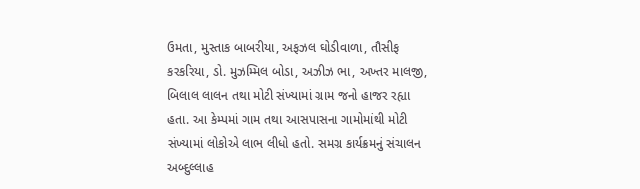ઉમતા, મુસ્તાક બાબરીયા, અફઝલ ઘોડીવાળા, તૌસીફ કરકરિયા, ડો. મુઝમ્મિલ બોડા, અઝીઝ ભા, અખ્તર માલજી, બિલાલ લાલન તથા મોટી સંખ્યામાં ગ્રામ જનો હાજર રહ્યા હતા. આ કેમ્પમાં ગામ તથા આસપાસના ગામોમાંથી મોટી સંખ્યામાં લોકોએ લાભ લીધો હતો. સમગ્ર કાર્યક્રમનું સંચાલન અબ્દુલ્લાહ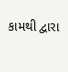કામથી દ્વારા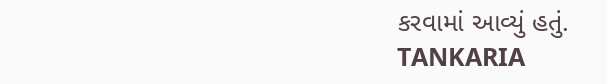કરવામાં આવ્યું હતું.
TANKARIA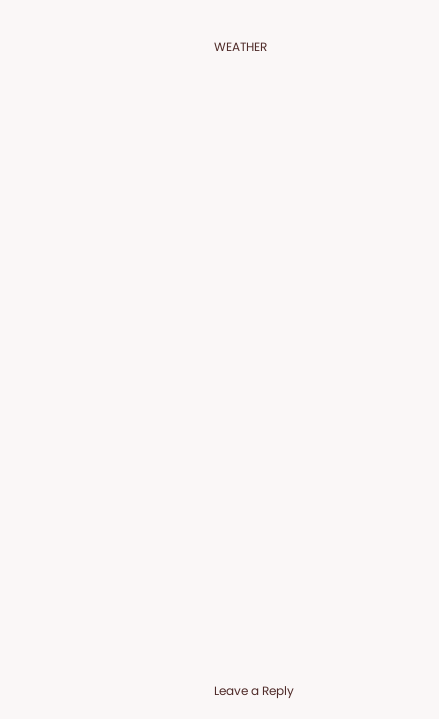WEATHER
























Leave a Reply